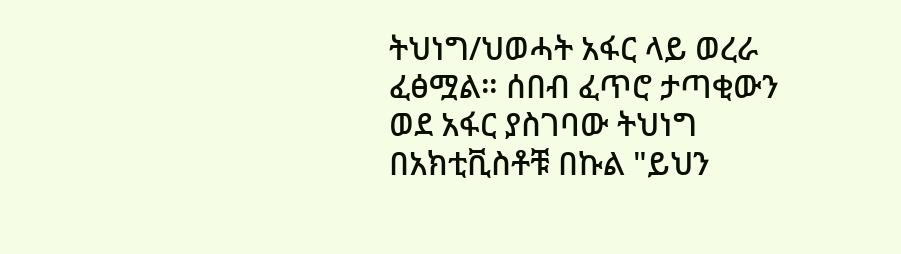ትህነግ/ህወሓት አፋር ላይ ወረራ ፈፅሟል። ሰበብ ፈጥሮ ታጣቂውን ወደ አፋር ያስገባው ትህነግ በአክቲቪስቶቹ በኩል "ይህን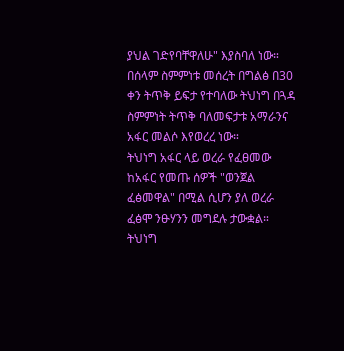ያህል ገድየባቸዋለሁ" እያስባለ ነው።
በሰላም ስምምነቱ መሰረት በግልፅ በ30 ቀን ትጥቅ ይፍታ የተባለው ትህነግ በጓዳ ስምምነት ትጥቅ ባለመፍታቱ አማራንና አፋር መልሶ እየወረረ ነው።
ትህነግ አፋር ላይ ወረራ የፈፀመው ከአፋር የመጡ ሰዎች "ወንጀል ፈፅመዋል" በሚል ሲሆን ያለ ወረራ ፈፅሞ ንፁሃንን መግደሉ ታውቋል። ትህነግ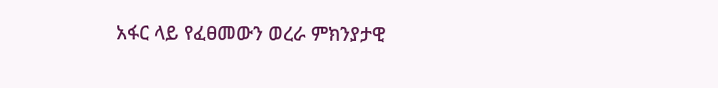አፋር ላይ የፈፀመውን ወረራ ምክንያታዊ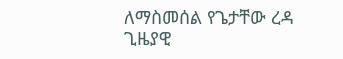ለማስመሰል የጌታቸው ረዳ ጊዜያዊ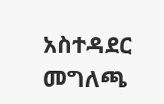አስተዳደር መግለጫ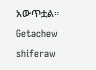አውጥቷል።
Getachew shiferaw